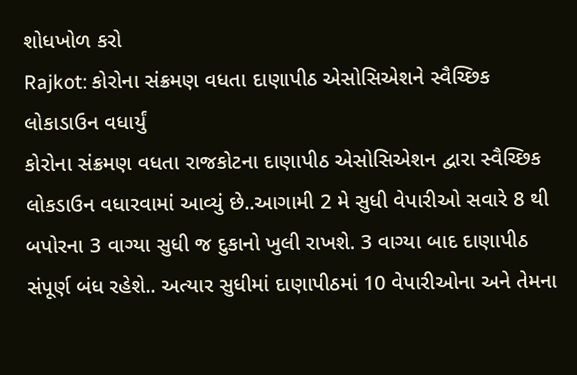શોધખોળ કરો
Rajkot: કોરોના સંક્રમણ વધતા દાણાપીઠ એસોસિએશને સ્વૈચ્છિક લોકાડાઉન વધાર્યું
કોરોના સંક્રમણ વધતા રાજકોટના દાણાપીઠ એસોસિએશન દ્વારા સ્વૈચ્છિક લોકડાઉન વધારવામાં આવ્યું છે..આગામી 2 મે સુધી વેપારીઓ સવારે 8 થી બપોરના 3 વાગ્યા સુધી જ દુકાનો ખુલી રાખશે. 3 વાગ્યા બાદ દાણાપીઠ સંપૂર્ણ બંધ રહેશે.. અત્યાર સુધીમાં દાણાપીઠમાં 10 વેપારીઓના અને તેમના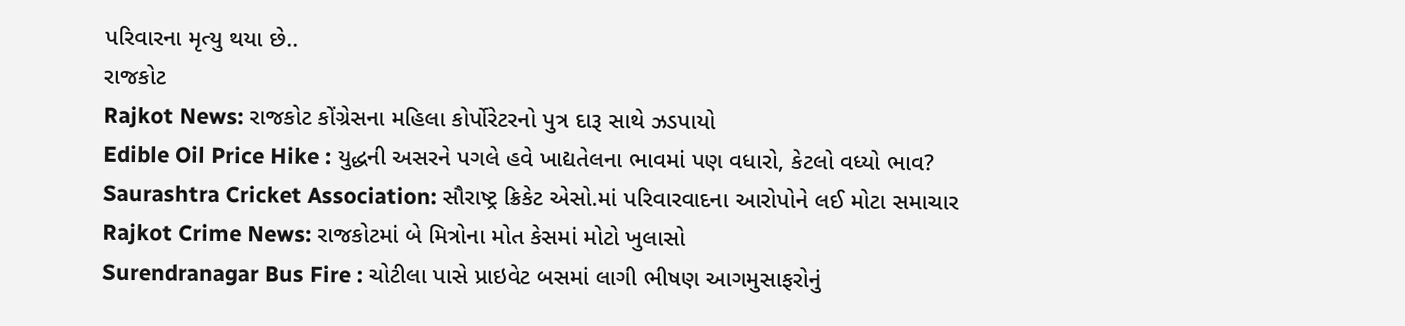પરિવારના મૃત્યુ થયા છે..
રાજકોટ
Rajkot News: રાજકોટ કોંગ્રેસના મહિલા કોર્પોરેટરનો પુત્ર દારૂ સાથે ઝડપાયો
Edible Oil Price Hike : યુદ્ધની અસરને પગલે હવે ખાદ્યતેલના ભાવમાં પણ વધારો, કેટલો વધ્યો ભાવ?
Saurashtra Cricket Association: સૌરાષ્ટ્ર ક્રિકેટ એસો.માં પરિવારવાદના આરોપોને લઈ મોટા સમાચાર
Rajkot Crime News: રાજકોટમાં બે મિત્રોના મોત કેસમાં મોટો ખુલાસો
Surendranagar Bus Fire : ચોટીલા પાસે પ્રાઇવેટ બસમાં લાગી ભીષણ આગમુસાફરોનું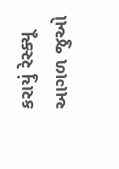કરાયું રેસ્ક્યૂ
આગળ જુઓ